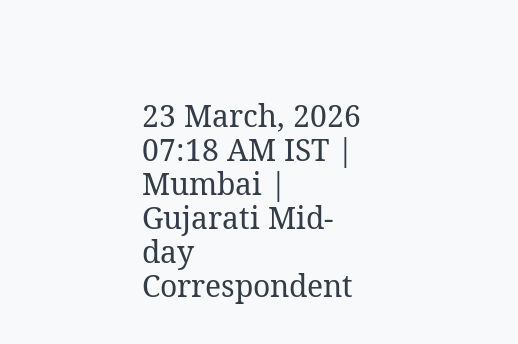23 March, 2026 07:18 AM IST | Mumbai | Gujarati Mid-day Correspondent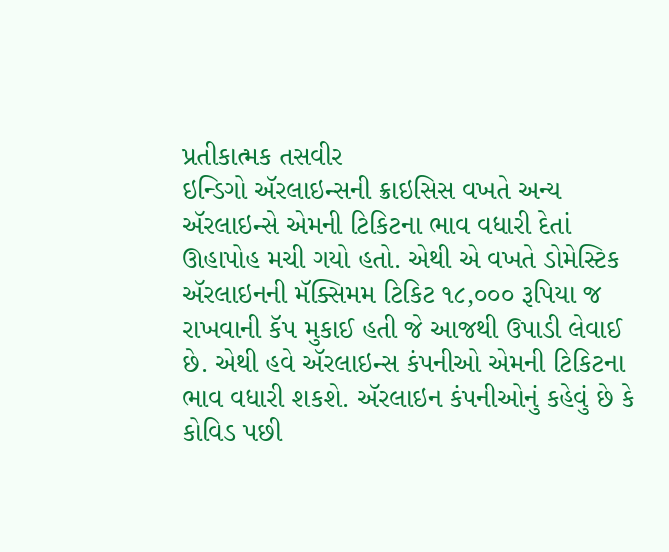પ્રતીકાત્મક તસવીર
ઇન્ડિગો ઍરલાઇન્સની ક્રાઇસિસ વખતે અન્ય ઍરલાઇન્સે એમની ટિકિટના ભાવ વધારી દેતાં ઊહાપોહ મચી ગયો હતો. એથી એ વખતે ડોમેસ્ટિક ઍરલાઇનની મૅક્સિમમ ટિકિટ ૧૮,૦૦૦ રૂપિયા જ રાખવાની કૅપ મુકાઈ હતી જે આજથી ઉપાડી લેવાઈ છે. એથી હવે ઍરલાઇન્સ કંપનીઓ એમની ટિકિટના ભાવ વધારી શકશે. ઍરલાઇન કંપનીઓનું કહેવું છે કે કોવિડ પછી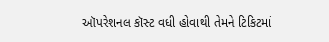ઑપરેશનલ કૉસ્ટ વધી હોવાથી તેમને ટિકિટમાં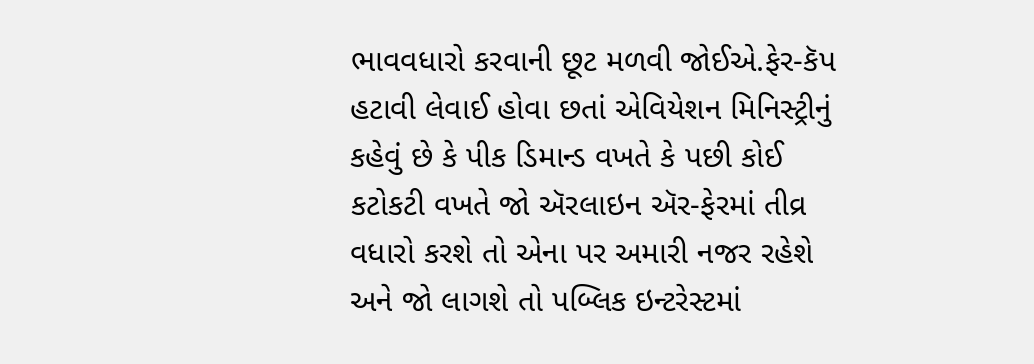ભાવવધારો કરવાની છૂટ મળવી જોઈએ.ફેર-કૅપ હટાવી લેવાઈ હોવા છતાં એવિયેશન મિનિસ્ટ્રીનું કહેવું છે કે પીક ડિમાન્ડ વખતે કે પછી કોઈ કટોકટી વખતે જો ઍરલાઇન ઍર-ફેરમાં તીવ્ર વધારો કરશે તો એના પર અમારી નજર રહેશે અને જો લાગશે તો પબ્લિક ઇન્ટરેસ્ટમાં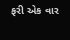ફરી એક વાર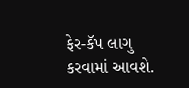ફેર-કૅપ લાગુ કરવામાં આવશે.